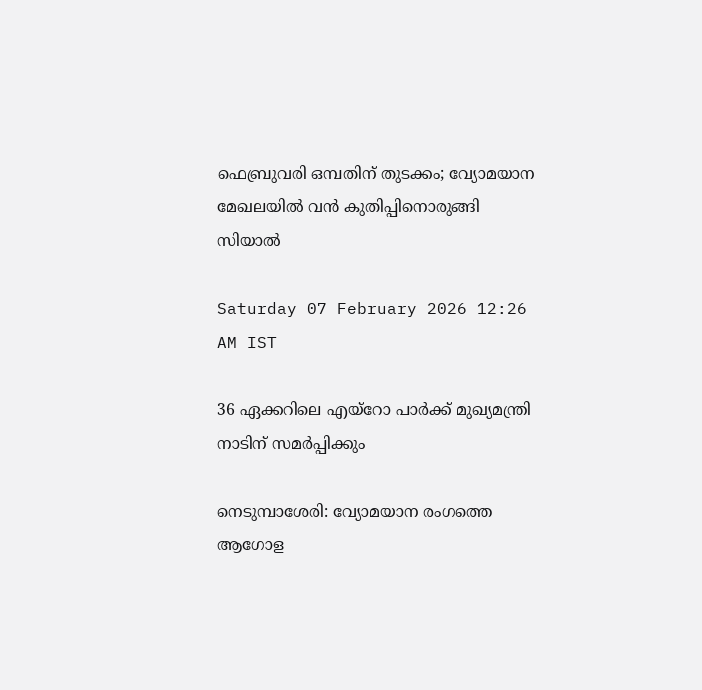ഫെബ്രുവരി ഒമ്പതിന് തുടക്കം; വ്യോമയാന മേഖലയില്‍ വന്‍ കുതിപ്പിനൊരുങ്ങി സിയാല്‍

Saturday 07 February 2026 12:26 AM IST

36 ഏക്കറിലെ എയ്‌റോ പാര്‍ക്ക് മുഖ്യമന്ത്രി നാടിന് സമര്‍പ്പിക്കും

നെടുമ്പാശേരി: വ്യോമയാന രംഗത്തെ ആഗോള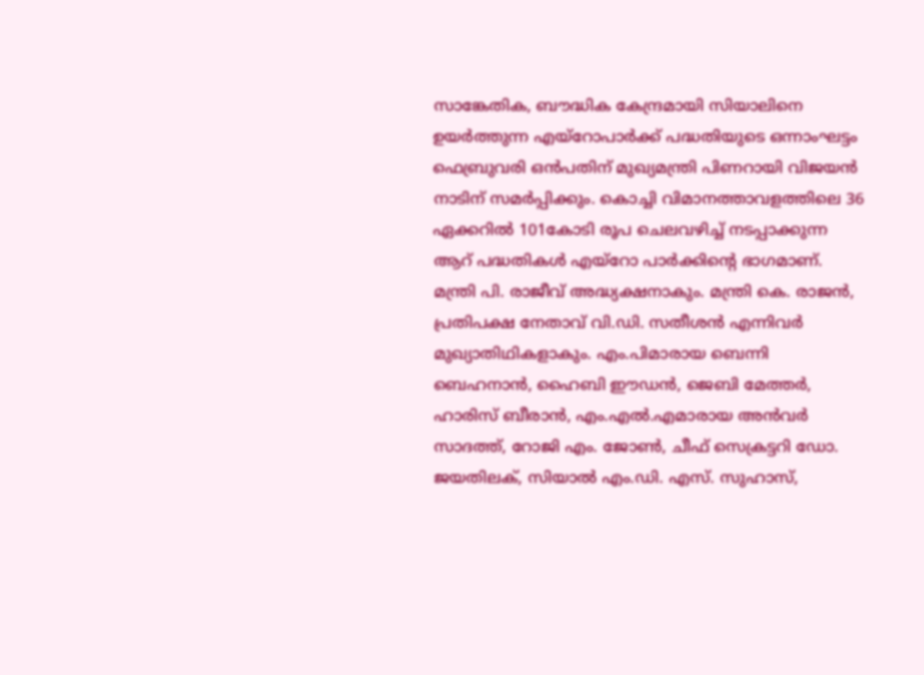സാങ്കേതിക, ബൗദ്ധിക കേന്ദ്രമായി സിയാലിനെ ഉയര്‍ത്തുന്ന എയ്‌റോപാര്‍ക്ക് പദ്ധതിയുടെ ഒന്നാംഘട്ടം ഫെബ്രുവരി ഒന്‍പതിന് മുഖ്യമന്ത്രി പിണറായി വിജയന്‍ നാടിന് സമര്‍പ്പിക്കും. കൊച്ചി വിമാനത്താവളത്തിലെ 36 ഏക്കറില്‍ 101കോടി രൂപ ചെലവഴിച്ച് നടപ്പാക്കുന്ന ആറ് പദ്ധതികള്‍ എയ്‌റോ പാര്‍ക്കിന്റെ ഭാഗമാണ്. മന്ത്രി പി. രാജീവ് അദ്ധ്യക്ഷനാകും. മന്ത്രി കെ. രാജന്‍, പ്രതിപക്ഷ നേതാവ് വി.ഡി. സതീശന്‍ എന്നിവര്‍ മുഖ്യാതിഥികളാകും. എം.പിമാരായ ബെന്നി ബെഹനാന്‍, ഹൈബി ഈഡന്‍, ജെബി മേത്തര്‍, ഹാരിസ് ബീരാന്‍, എം.എല്‍.എമാരായ അന്‍വര്‍ സാദത്ത്, റോജി എം. ജോണ്‍, ചീഫ് സെക്രട്ടറി ഡോ. ജയതിലക്, സിയാല്‍ എം.ഡി. എസ്. സുഹാസ്,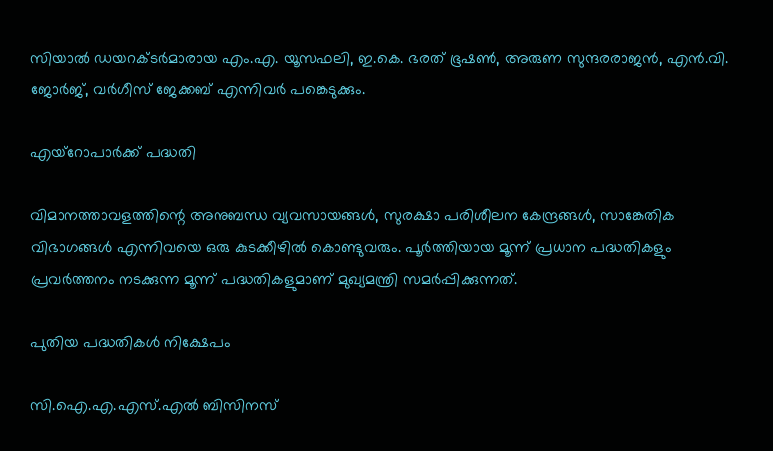സിയാല്‍ ഡയറക്ടര്‍മാരായ എം.എ. യൂസഫലി, ഇ.കെ. ഭരത് ഭൂഷണ്‍, അരുണ സുന്ദരരാജന്‍, എന്‍.വി. ജോര്‍ജ്, വര്‍ഗീസ് ജേക്കബ് എന്നിവര്‍ പങ്കെടുക്കും.

എയ്‌റോപാര്‍ക്ക് പദ്ധതി

വിമാനത്താവളത്തിന്റെ അനുബന്ധ വ്യവസായങ്ങള്‍, സുരക്ഷാ പരിശീലന കേന്ദ്രങ്ങള്‍, സാങ്കേതിക വിഭാഗങ്ങള്‍ എന്നിവയെ ഒരു കുടക്കീഴില്‍ കൊണ്ടുവരും. പൂര്‍ത്തിയായ മൂന്ന് പ്രധാന പദ്ധതികളും പ്രവര്‍ത്തനം നടക്കുന്ന മൂന്ന് പദ്ധതികളുമാണ് മുഖ്യമന്ത്രി സമര്‍പ്പിക്കുന്നത്.

പുതിയ പദ്ധതികള്‍ നിക്ഷേപം

സി.ഐ.എ.എസ്.എല്‍ ബിസിനസ്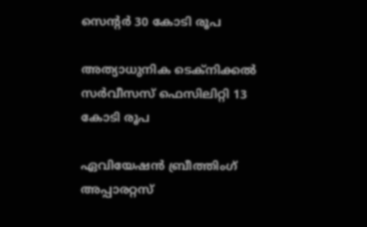സെന്റര്‍ 30 കോടി രൂപ

അത്യാധുനിക ടെക്‌നിക്കല്‍ സര്‍വീസസ് ഫെസിലിറ്റി 13 കോടി രൂപ

ഏവിയേഷന്‍ ബ്രീത്തിംഗ് അപ്പാരറ്റസ്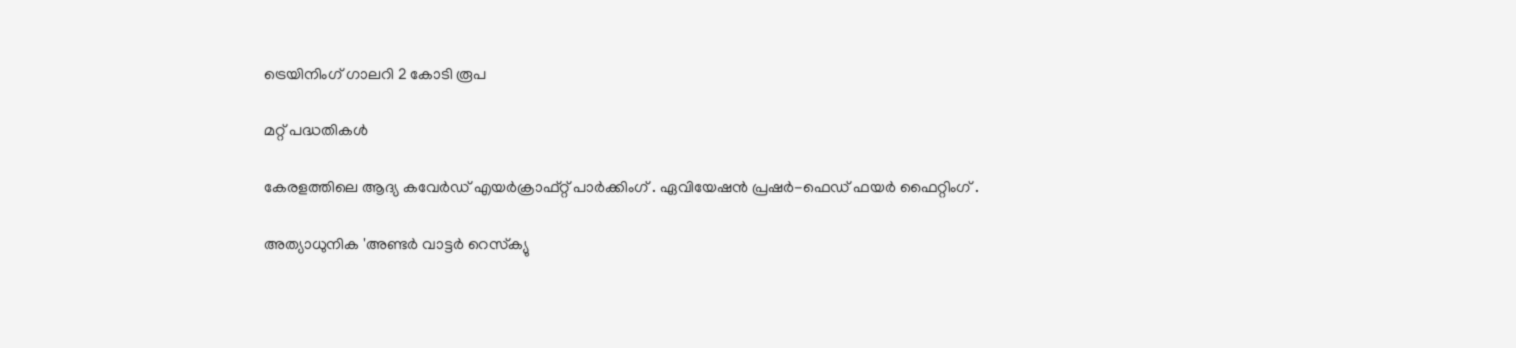ട്രെയിനിംഗ് ഗാലറി 2 കോടി രൂപ

മറ്റ് പദ്ധതികള്‍

കേരളത്തിലെ ആദ്യ കവേര്‍ഡ് എയര്‍ക്രാഫ്റ്റ് പാര്‍ക്കിംഗ് . ഏവിയേഷന്‍ പ്രഷര്‍-ഫെഡ് ഫയര്‍ ഫൈറ്റിംഗ് .

അത്യാധുനിക 'അണ്ടര്‍ വാട്ടര്‍ റെസ്‌ക്യു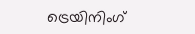ട്രെയിനിംഗ്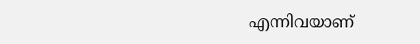എന്നിവയാണ്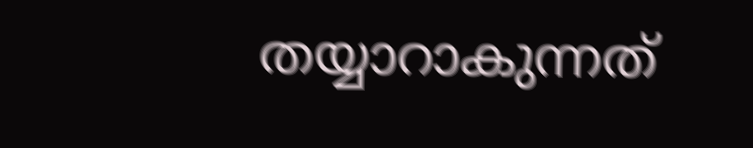തയ്യാറാകുന്നത്